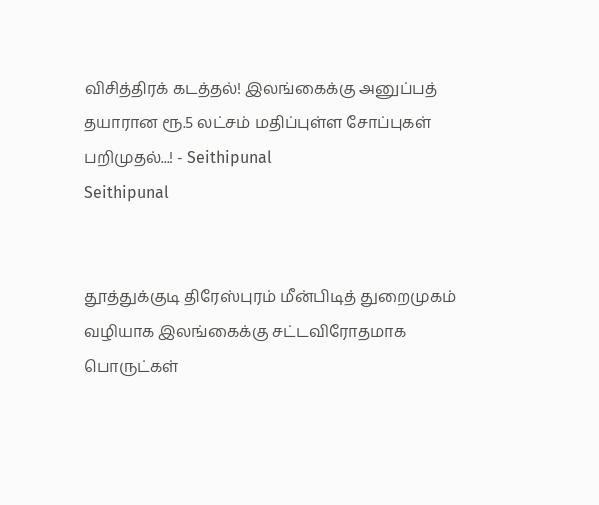விசித்திரக் கடத்தல்! இலங்கைக்கு அனுப்பத் தயாரான ரூ.5 லட்சம் மதிப்புள்ள சோப்புகள் பறிமுதல்...! - Seithipunal
Seithipunal


தூத்துக்குடி திரேஸ்புரம் மீன்பிடித் துறைமுகம் வழியாக இலங்கைக்கு சட்டவிரோதமாக பொருட்கள்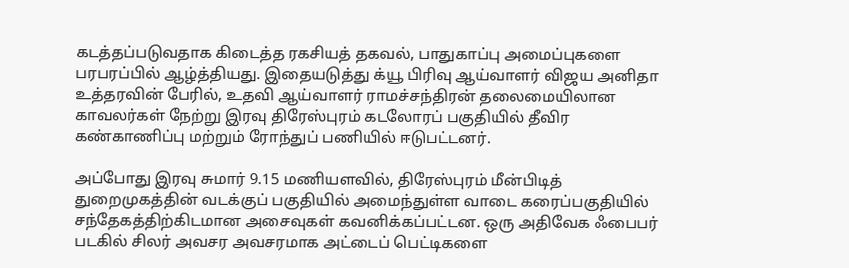கடத்தப்படுவதாக கிடைத்த ரகசியத் தகவல், பாதுகாப்பு அமைப்புகளை பரபரப்பில் ஆழ்த்தியது. இதையடுத்து க்யூ பிரிவு ஆய்வாளர் விஜய அனிதா உத்தரவின் பேரில், உதவி ஆய்வாளர் ராமச்சந்திரன் தலைமையிலான காவலர்கள் நேற்று இரவு திரேஸ்புரம் கடலோரப் பகுதியில் தீவிர கண்காணிப்பு மற்றும் ரோந்துப் பணியில் ஈடுபட்டனர்.

அப்போது இரவு சுமார் 9.15 மணியளவில், திரேஸ்புரம் மீன்பிடித் துறைமுகத்தின் வடக்குப் பகுதியில் அமைந்துள்ள வாடை கரைப்பகுதியில் சந்தேகத்திற்கிடமான அசைவுகள் கவனிக்கப்பட்டன. ஒரு அதிவேக ஃபைபர் படகில் சிலர் அவசர அவசரமாக அட்டைப் பெட்டிகளை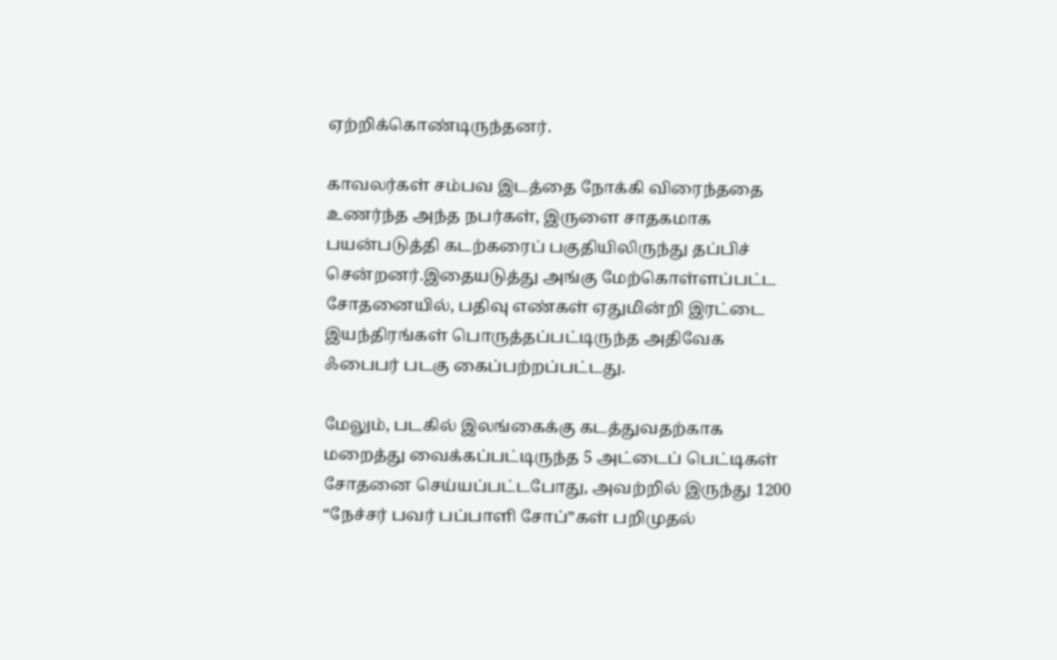ஏற்றிக்கொண்டிருந்தனர்.

காவலர்கள் சம்பவ இடத்தை நோக்கி விரைந்ததை உணர்ந்த அந்த நபர்கள், இருளை சாதகமாக பயன்படுத்தி கடற்கரைப் பகுதியிலிருந்து தப்பிச் சென்றனர்.இதையடுத்து அங்கு மேற்கொள்ளப்பட்ட சோதனையில், பதிவு எண்கள் ஏதுமின்றி இரட்டை இயந்திரங்கள் பொருத்தப்பட்டிருந்த அதிவேக ஃபைபர் படகு கைப்பற்றப்பட்டது.

மேலும், படகில் இலங்கைக்கு கடத்துவதற்காக மறைத்து வைக்கப்பட்டிருந்த 5 அட்டைப் பெட்டிகள் சோதனை செய்யப்பட்டபோது, அவற்றில் இருந்து 1200 “நேச்சர் பவர் பப்பாளி சோப்”கள் பறிமுதல்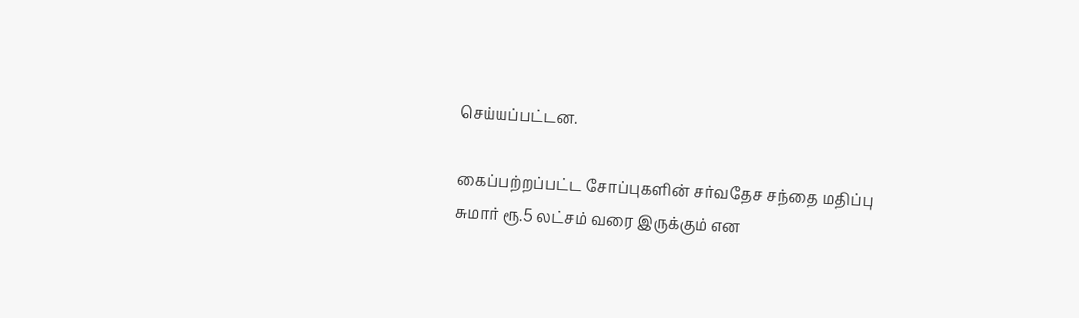செய்யப்பட்டன.

கைப்பற்றப்பட்ட சோப்புகளின் சர்வதேச சந்தை மதிப்பு சுமார் ரூ.5 லட்சம் வரை இருக்கும் என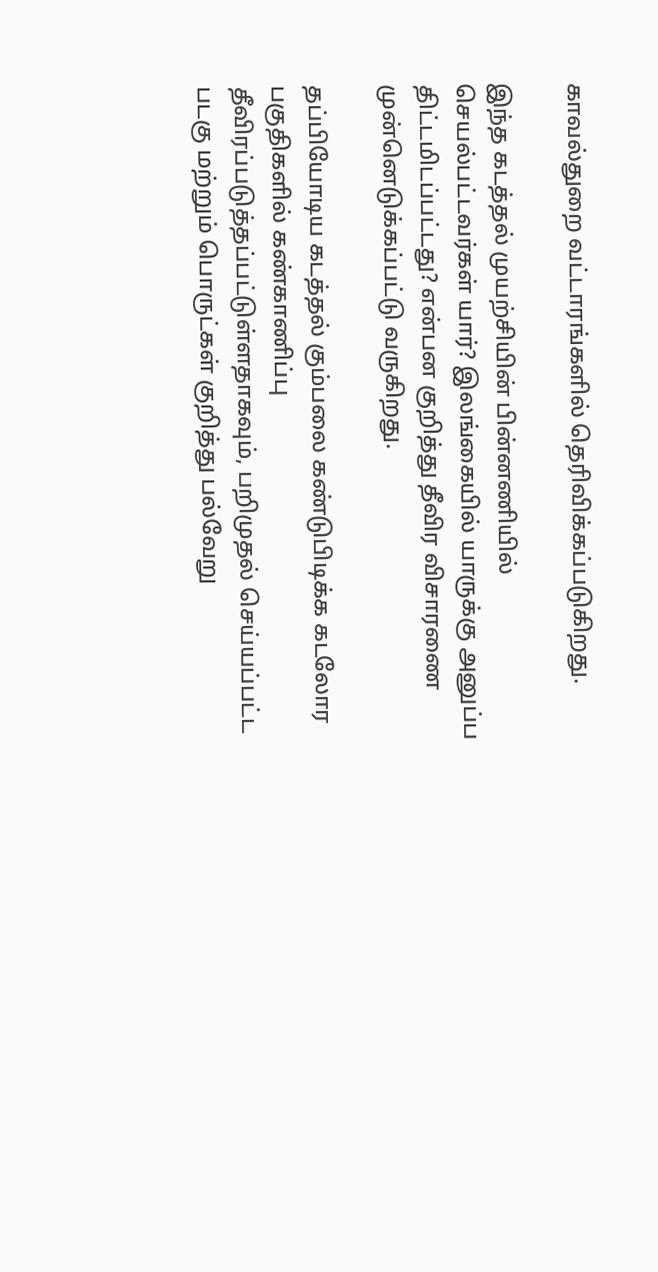காவல்துறை வட்டாரங்களில் தெரிவிக்கப்படுகிறது.

இந்த கடத்தல் முயற்சியின் பின்னணியில் செயல்பட்டவர்கள் யார்? இலங்கையில் யாருக்கு அனுப்ப திட்டமிடப்பட்டது? என்பன குறித்து தீவிர விசாரணை முன்னெடுக்கப்பட்டு வருகிறது.

தப்பியோடிய கடத்தல் கும்பலை கண்டுபிடிக்க கடலோர பகுதிகளில் கண்காணிப்பு தீவிரப்படுத்தப்பட்டுள்ளதாகவும், பறிமுதல் செய்யப்பட்ட படகு மற்றும் பொருட்கள் குறித்து பல்வேறு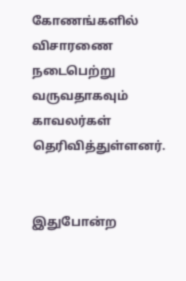கோணங்களில் விசாரணை நடைபெற்று வருவதாகவும் காவலர்கள் தெரிவித்துள்ளனர்.


இதுபோன்ற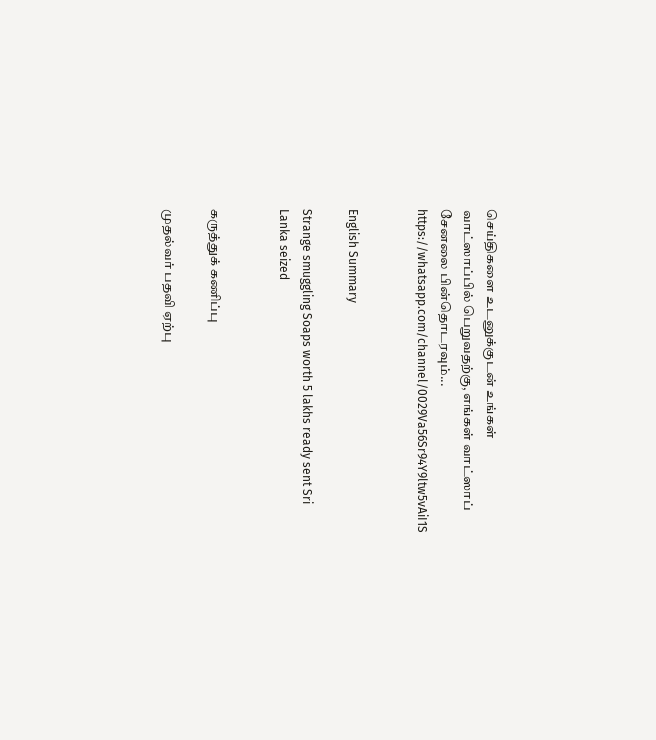செய்திகளை உடனுக்குடன் உங்கள் வாட்ஸாப்பில் பெறுவதற்கு, எங்கள் வாட்ஸாப் சேனலை பின்தொடரவும்... https://whatsapp.com/channel/0029Va56Sr94Y9ltw5vAiI1S


English Summary

Strange smuggling Soaps worth 5 lakhs ready sent Sri Lanka seized


கருத்துக் கணிப்பு

முதல்வர் பதவி ஏற்பு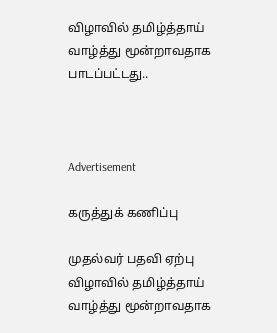விழாவில் தமிழ்த்தாய் வாழ்த்து மூன்றாவதாக பாடப்பட்டது..



Advertisement

கருத்துக் கணிப்பு

முதல்வர் பதவி ஏற்பு விழாவில் தமிழ்த்தாய் வாழ்த்து மூன்றாவதாக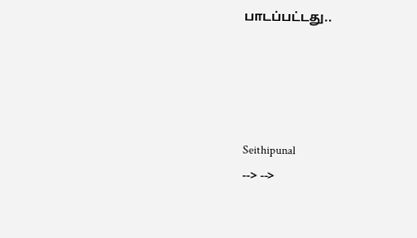பாடப்பட்டது..




Seithipunal
--> -->